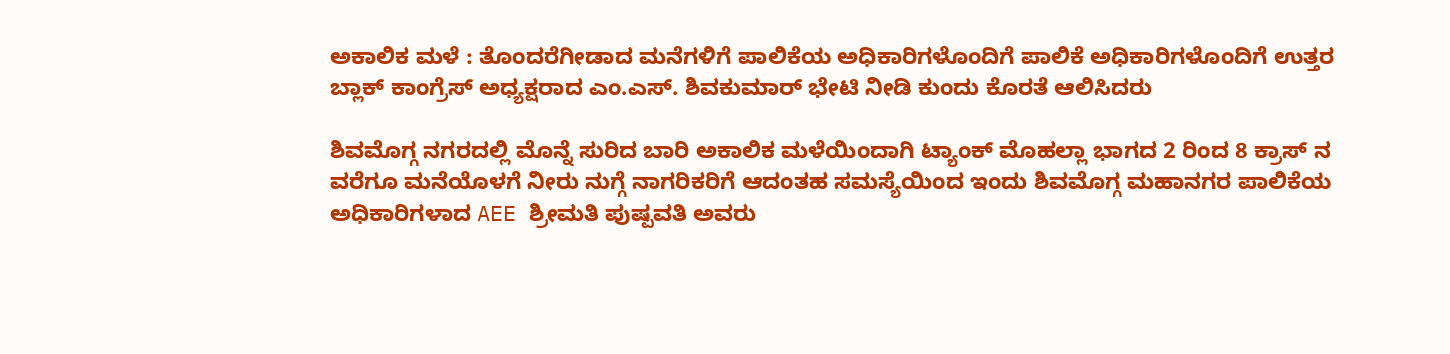ಅಕಾಲಿಕ ಮಳೆ : ತೊಂದರೆಗೀಡಾದ ಮನೆಗಳಿಗೆ ಪಾಲಿಕೆಯ ಅಧಿಕಾರಿಗಳೊಂದಿಗೆ ಪಾಲಿಕೆ ಅಧಿಕಾರಿಗಳೊಂದಿಗೆ ಉತ್ತರ ಬ್ಲಾಕ್ ಕಾಂಗ್ರೆಸ್ ಅಧ್ಯಕ್ಷರಾದ ಎಂ.ಎಸ್. ಶಿವಕುಮಾರ್ ಭೇಟಿ ನೀಡಿ ಕುಂದು ಕೊರತೆ ಆಲಿಸಿದರು

ಶಿವಮೊಗ್ಗ ನಗರದಲ್ಲಿ ಮೊನ್ನೆ ಸುರಿದ ಬಾರಿ ಅಕಾಲಿಕ ಮಳೆಯಿಂದಾಗಿ ಟ್ಯಾಂಕ್ ಮೊಹಲ್ಲಾ ಭಾಗದ 2 ರಿಂದ 8 ಕ್ರಾಸ್ ನ ವರೆಗೂ ಮನೆಯೊಳಗೆ ನೀರು ನುಗ್ಗೆ ನಾಗರಿಕರಿಗೆ ಆದಂತಹ ಸಮಸ್ಯೆಯಿಂದ ಇಂದು ಶಿವಮೊಗ್ಗ ಮಹಾನಗರ ಪಾಲಿಕೆಯ ಅಧಿಕಾರಿಗಳಾದ AEE ಶ್ರೀಮತಿ ಪುಷ್ಪವತಿ ಅವರು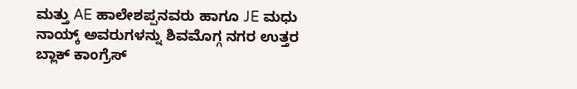ಮತ್ತು AE ಹಾಲೇಶಪ್ಪನವರು ಹಾಗೂ JE ಮಧು ನಾಯ್ಕ್ ಅವರುಗಳನ್ನು ಶಿವಮೊಗ್ಗ ನಗರ ಉತ್ತರ ಬ್ಲಾಕ್ ಕಾಂಗ್ರೆಸ್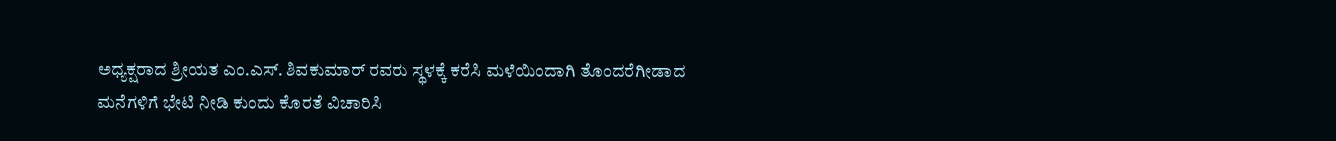ಅಧ್ಯಕ್ಷರಾದ ಶ್ರೀಯತ ಎಂ.ಎಸ್. ಶಿವಕುಮಾರ್ ರವರು ಸ್ಥಳಕ್ಕೆ ಕರೆಸಿ ಮಳೆಯಿಂದಾಗಿ ತೊಂದರೆಗೀಡಾದ ಮನೆಗಳಿಗೆ ಭೇಟಿ ನೀಡಿ ಕುಂದು ಕೊರತೆ ವಿಚಾರಿಸಿ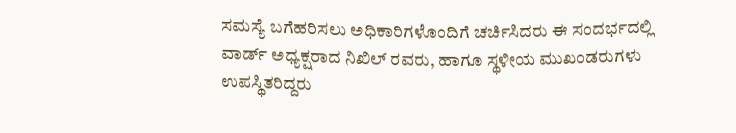ಸಮಸ್ಯೆ ಬಗೆಹರಿಸಲು ಅಧಿಕಾರಿಗಳೊಂದಿಗೆ ಚರ್ಚಿಸಿದರು ಈ ಸಂದರ್ಭದಲ್ಲಿ ವಾರ್ಡ್ ಅಧ್ಯಕ್ಷರಾದ ನಿಖಿಲ್ ರವರು, ಹಾಗೂ ಸ್ಥಳೀಯ ಮುಖಂಡರುಗಳು ಉಪಸ್ಥಿತರಿದ್ದರು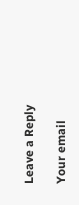Leave a Reply

Your email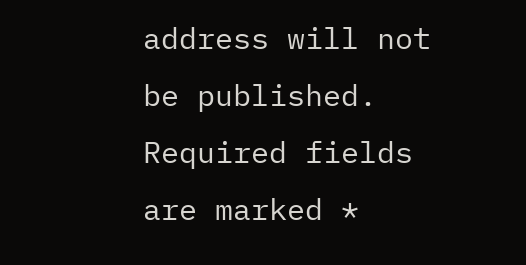address will not be published. Required fields are marked *